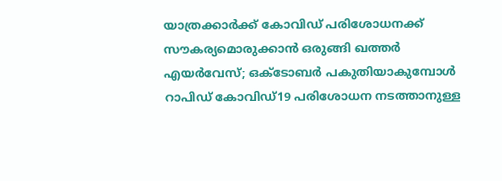യാത്രക്കാർക്ക് കോവിഡ് പരിശോധനക്ക് സൗകര്യമൊരുക്കാൻ ഒരുങ്ങി ഖത്തർ എയർവേസ്; ഒക്ടോബർ പകുതിയാകുമ്പോൾ റാപിഡ് കോവിഡ്19 പരിശോധന നടത്താനുള്ള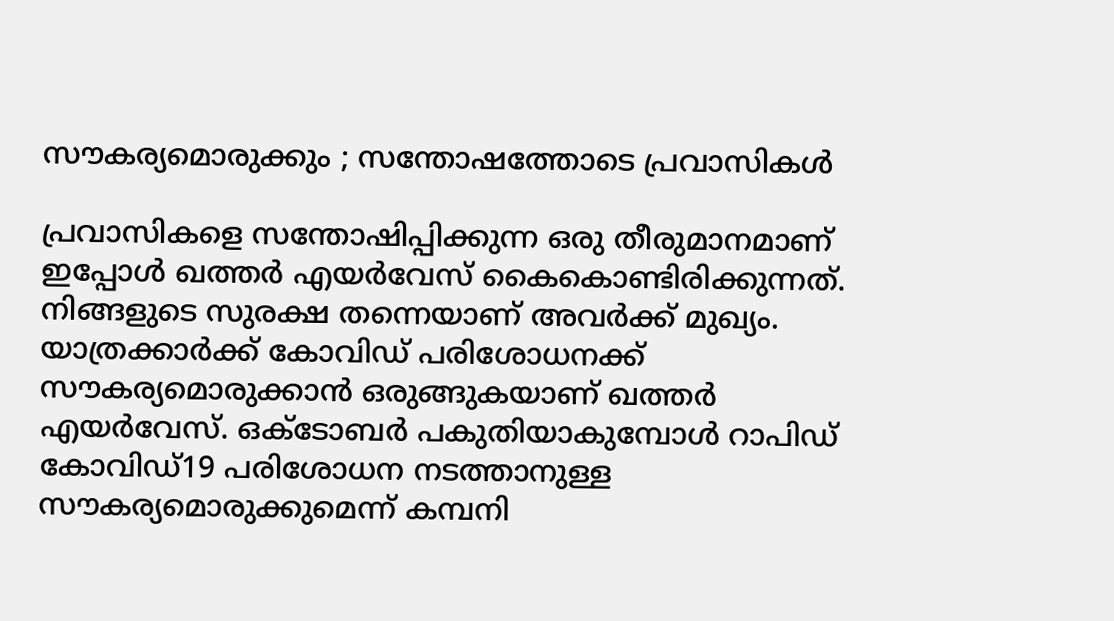സൗകര്യമൊരുക്കും ; സന്തോഷത്തോടെ പ്രവാസികൾ

പ്രവാസികളെ സന്തോഷിപ്പിക്കുന്ന ഒരു തീരുമാനമാണ് ഇപ്പോൾ ഖത്തർ എയർവേസ് കൈകൊണ്ടിരിക്കുന്നത്. നിങ്ങളുടെ സുരക്ഷ തന്നെയാണ് അവർക്ക് മുഖ്യം. യാത്രക്കാർക്ക് കോവിഡ് പരിശോധനക്ക് സൗകര്യമൊരുക്കാൻ ഒരുങ്ങുകയാണ് ഖത്തർ എയർവേസ്. ഒക്ടോബർ പകുതിയാകുമ്പോൾ റാപിഡ് കോവിഡ്19 പരിശോധന നടത്താനുള്ള സൗകര്യമൊരുക്കുമെന്ന് കമ്പനി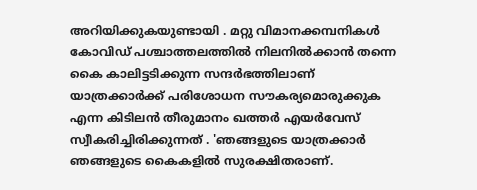അറിയിക്കുകയുണ്ടായി . മറ്റു വിമാനക്കമ്പനികൾ കോവിഡ് പശ്ചാത്തലത്തിൽ നിലനിൽക്കാൻ തന്നെ കൈ കാലിട്ടടിക്കുന്ന സന്ദർഭത്തിലാണ് യാത്രക്കാർക്ക് പരിശോധന സൗകര്യമൊരുക്കുക എന്ന കിടിലൻ തീരുമാനം ഖത്തർ എയർവേസ് സ്വീകരിച്ചിരിക്കുന്നത് . 'ഞങ്ങളുടെ യാത്രക്കാർ ഞങ്ങളുടെ കൈകളിൽ സുരക്ഷിതരാണ്.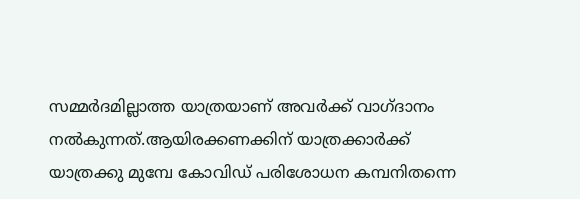സമ്മർദമില്ലാത്ത യാത്രയാണ് അവർക്ക് വാഗ്ദാനം നൽകുന്നത്.ആയിരക്കണക്കിന് യാത്രക്കാർക്ക് യാത്രക്കു മുമ്പേ കോവിഡ് പരിശോധന കമ്പനിതന്നെ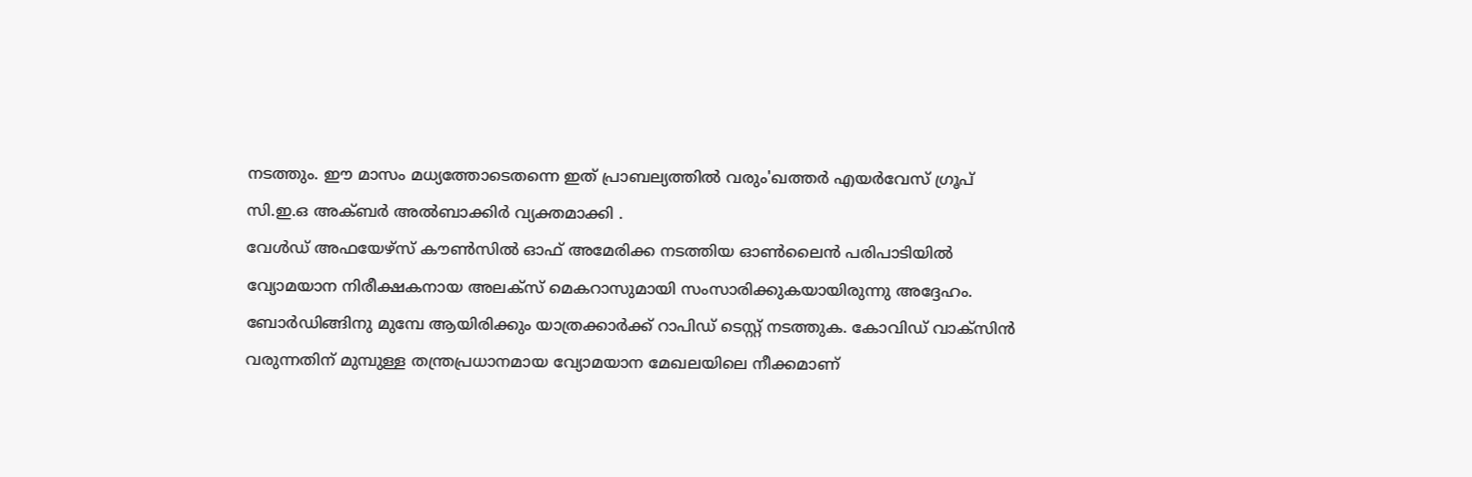നടത്തും. ഈ മാസം മധ്യത്തോടെതന്നെ ഇത് പ്രാബല്യത്തിൽ വരും'ഖത്തർ എയർവേസ് ഗ്രൂപ് സി.ഇ.ഒ അക്ബർ അൽബാക്കിർ വ്യക്തമാക്കി .
വേൾഡ് അഫയേഴ്സ് കൗൺസിൽ ഓഫ് അമേരിക്ക നടത്തിയ ഓൺലൈൻ പരിപാടിയിൽ വ്യോമയാന നിരീക്ഷകനായ അലക്സ് മെകറാസുമായി സംസാരിക്കുകയായിരുന്നു അദ്ദേഹം. ബോർഡിങ്ങിനു മുമ്പേ ആയിരിക്കും യാത്രക്കാർക്ക് റാപിഡ് ടെസ്റ്റ് നടത്തുക. കോവിഡ് വാക്സിൻ വരുന്നതിന് മുമ്പുള്ള തന്ത്രപ്രധാനമായ വ്യോമയാന മേഖലയിലെ നീക്കമാണ്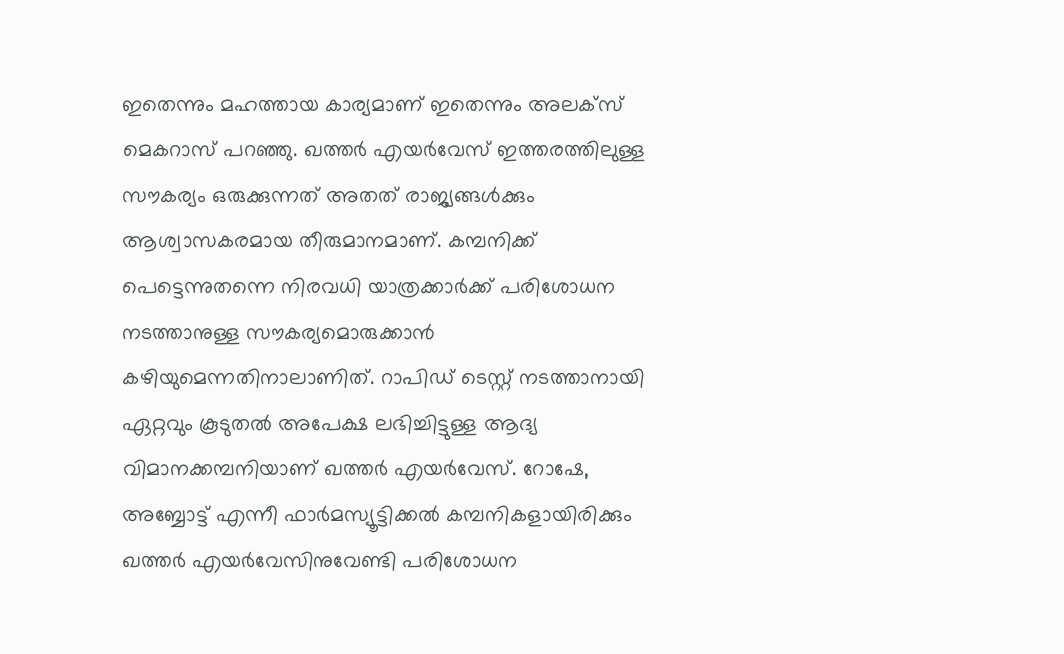ഇതെന്നും മഹത്തായ കാര്യമാണ് ഇതെന്നും അലക്സ് മെകറാസ് പറഞ്ഞു. ഖത്തർ എയർവേസ് ഇത്തരത്തിലുള്ള സൗകര്യം ഒരുക്കുന്നത് അതത് രാജ്യങ്ങൾക്കും ആശ്വാസകരമായ തീരുമാനമാണ്. കമ്പനിക്ക് പെട്ടെന്നുതന്നെ നിരവധി യാത്രക്കാർക്ക് പരിശോധന നടത്താനുള്ള സൗകര്യമൊരുക്കാൻ കഴിയുമെന്നതിനാലാണിത്. റാപിഡ് ടെസ്റ്റ് നടത്താനായി ഏറ്റവും കൂടുതൽ അപേക്ഷ ലഭിച്ചിട്ടുള്ള ആദ്യ വിമാനക്കമ്പനിയാണ് ഖത്തർ എയർവേസ്. റോഷേ, അബ്ബോട്ട് എന്നീ ഫാർമസ്യൂട്ടിക്കൽ കമ്പനികളായിരിക്കും ഖത്തർ എയർവേസിനുവേണ്ടി പരിശോധന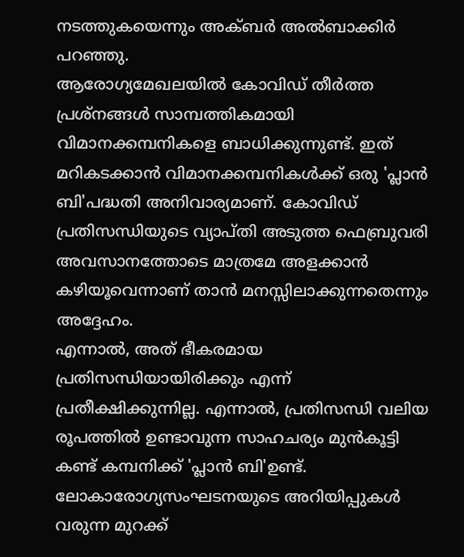നടത്തുകയെന്നും അക്ബർ അൽബാക്കിർ പറഞ്ഞു.
ആരോഗ്യമേഖലയിൽ കോവിഡ് തീർത്ത പ്രശ്നങ്ങൾ സാമ്പത്തികമായി വിമാനക്കമ്പനികളെ ബാധിക്കുന്നുണ്ട്. ഇത് മറികടക്കാൻ വിമാനക്കമ്പനികൾക്ക് ഒരു 'പ്ലാൻ ബി'പദ്ധതി അനിവാര്യമാണ്. കോവിഡ് പ്രതിസന്ധിയുടെ വ്യാപ്തി അടുത്ത ഫെബ്രുവരി അവസാനത്തോടെ മാത്രമേ അളക്കാൻ കഴിയൂവെന്നാണ് താൻ മനസ്സിലാക്കുന്നതെന്നും അദ്ദേഹം.
എന്നാൽ, അത് ഭീകരമായ പ്രതിസന്ധിയായിരിക്കും എന്ന് പ്രതീക്ഷിക്കുന്നില്ല. എന്നാൽ, പ്രതിസന്ധി വലിയ രൂപത്തിൽ ഉണ്ടാവുന്ന സാഹചര്യം മുൻകൂട്ടി കണ്ട് കമ്പനിക്ക് 'പ്ലാൻ ബി'ഉണ്ട്. ലോകാരോഗ്യസംഘടനയുടെ അറിയിപ്പുകൾ വരുന്ന മുറക്ക്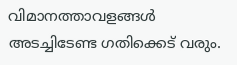വിമാനത്താവളങ്ങൾ അടച്ചിടേണ്ട ഗതിക്കെട് വരും.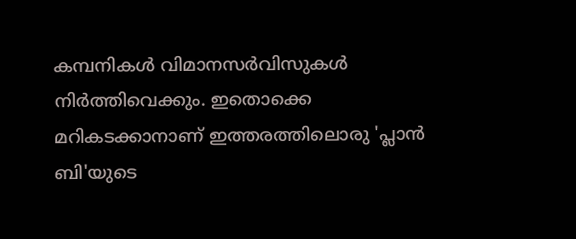കമ്പനികൾ വിമാനസർവിസുകൾ നിർത്തിവെക്കും. ഇതൊക്കെ മറികടക്കാനാണ് ഇത്തരത്തിലൊരു 'പ്ലാൻ ബി'യുടെ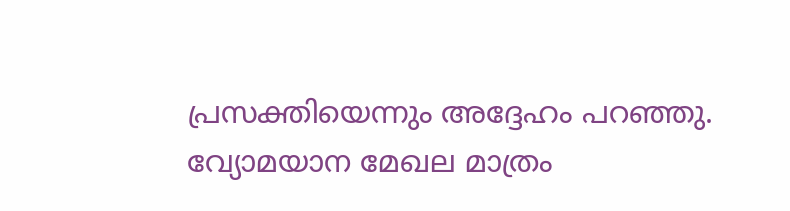പ്രസക്തിയെന്നും അദ്ദേഹം പറഞ്ഞു. വ്യോമയാന മേഖല മാത്രം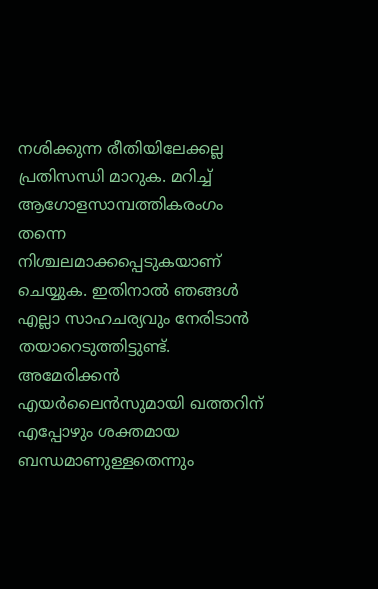നശിക്കുന്ന രീതിയിലേക്കല്ല പ്രതിസന്ധി മാറുക. മറിച്ച് ആഗോളസാമ്പത്തികരംഗം തന്നെ നിശ്ചലമാക്കപ്പെടുകയാണ് ചെയ്യുക. ഇതിനാൽ ഞങ്ങൾ എല്ലാ സാഹചര്യവും നേരിടാൻ തയാറെടുത്തിട്ടുണ്ട്. അമേരിക്കൻ എയർലൈൻസുമായി ഖത്തറിന് എപ്പോഴും ശക്തമായ ബന്ധമാണുള്ളതെന്നും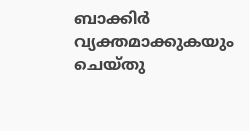ബാക്കിർ വ്യക്തമാക്കുകയും ചെയ്തു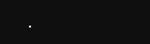.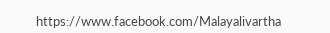https://www.facebook.com/Malayalivartha